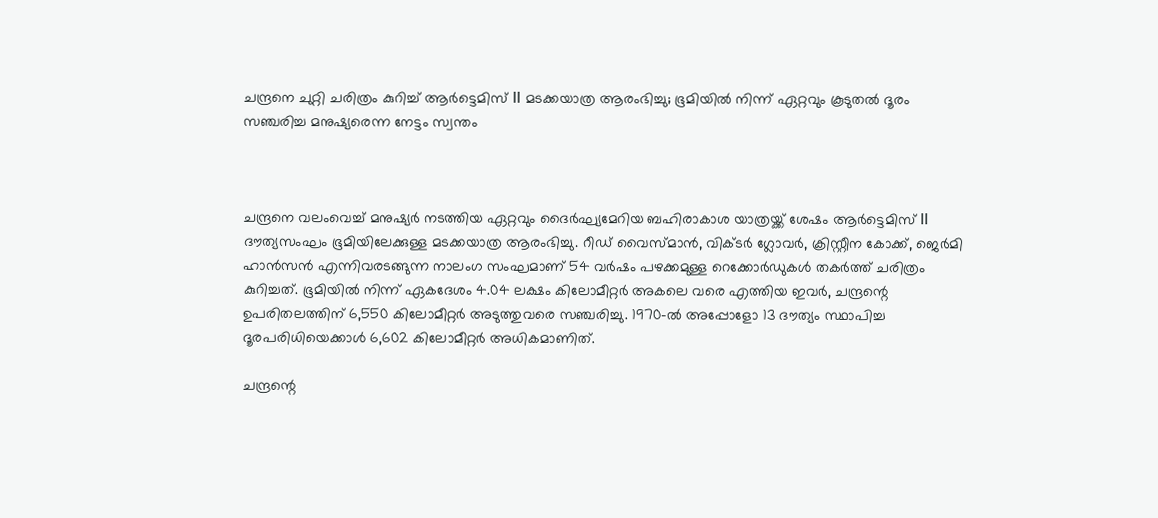ചന്ദ്രനെ ചുറ്റി ചരിത്രം കുറിച്ച് ആർട്ടെമിസ് II മടക്കയാത്ര ആരംഭിച്ചു; ഭൂമിയിൽ നിന്ന് ഏറ്റവും കൂടുതൽ ദൂരം സഞ്ചരിച്ച മനുഷ്യരെന്ന നേട്ടം സ്വന്തം



ചന്ദ്രനെ വലംവെച്ച് മനുഷ്യർ നടത്തിയ ഏറ്റവും ദൈർഘ്യമേറിയ ബഹിരാകാശ യാത്രയ്ക്ക് ശേഷം ആർട്ടെമിസ് II ദൗത്യസംഘം ഭൂമിയിലേക്കുള്ള മടക്കയാത്ര ആരംഭിച്ചു. റീഡ് വൈസ്‌മാൻ, വിക്ടർ ഗ്ലോവർ, ക്രിസ്റ്റീന കോക്ക്‌, ജെർമി ഹാൻസൻ എന്നിവരടങ്ങുന്ന നാലംഗ സംഘമാണ് 54 വർഷം പഴക്കമുള്ള റെക്കോർഡുകൾ തകർത്ത് ചരിത്രം കുറിച്ചത്. ഭൂമിയിൽ നിന്ന് ഏകദേശം 4.04 ലക്ഷം കിലോമീറ്റർ അകലെ വരെ എത്തിയ ഇവർ, ചന്ദ്രന്റെ ഉപരിതലത്തിന് 6,550 കിലോമീറ്റർ അടുത്തുവരെ സഞ്ചരിച്ചു. 1970-ൽ അപ്പോളോ 13 ദൗത്യം സ്ഥാപിച്ച ദൂരപരിധിയെക്കാൾ 6,602 കിലോമീറ്റർ അധികമാണിത്.

ചന്ദ്രന്റെ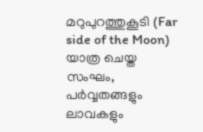മറുപുറത്തുകൂടി (Far side of the Moon) യാത്ര ചെയ്ത സംഘം, പർവ്വതങ്ങളും ലാവകളും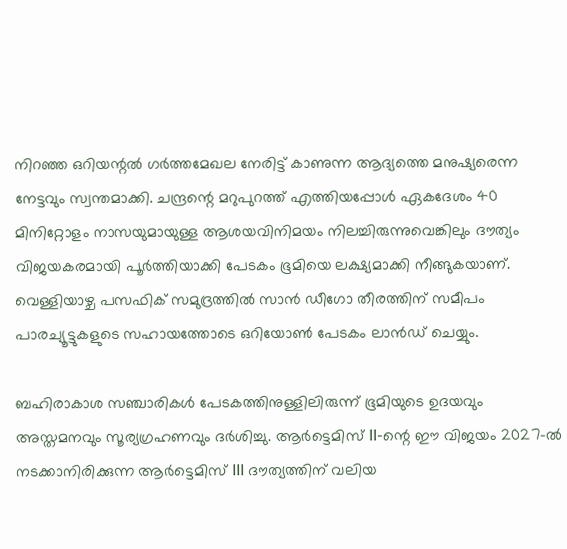നിറഞ്ഞ ഒറിയന്റൽ ഗർത്തമേഖല നേരിട്ട് കാണുന്ന ആദ്യത്തെ മനുഷ്യരെന്ന നേട്ടവും സ്വന്തമാക്കി. ചന്ദ്രന്റെ മറുപുറത്ത് എത്തിയപ്പോൾ ഏകദേശം 40 മിനിറ്റോളം നാസയുമായുള്ള ആശയവിനിമയം നിലച്ചിരുന്നുവെങ്കിലും ദൗത്യം വിജയകരമായി പൂർത്തിയാക്കി പേടകം ഭൂമിയെ ലക്ഷ്യമാക്കി നീങ്ങുകയാണ്. വെള്ളിയാഴ്ച പസഫിക് സമുദ്രത്തിൽ സാൻ ഡീഗോ തീരത്തിന് സമീപം പാരച്യൂട്ടുകളുടെ സഹായത്തോടെ ഒറിയോൺ പേടകം ലാൻഡ് ചെയ്യും.

ബഹിരാകാശ സഞ്ചാരികൾ പേടകത്തിനുള്ളിലിരുന്ന് ഭൂമിയുടെ ഉദയവും അസ്തമനവും സൂര്യഗ്രഹണവും ദർശിച്ചു. ആർട്ടെമിസ് II-ന്റെ ഈ വിജയം 2027-ൽ നടക്കാനിരിക്കുന്ന ആർട്ടെമിസ് III ദൗത്യത്തിന് വലിയ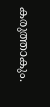കരുത്താകും.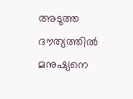അടുത്ത ദൗത്യത്തിൽ മനുഷ്യനെ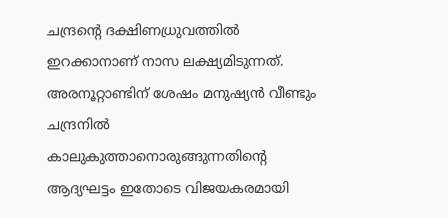ചന്ദ്രന്റെ ദക്ഷിണധ്രുവത്തിൽ ഇറക്കാനാണ് നാസ ലക്ഷ്യമിടുന്നത്. അരനൂറ്റാണ്ടിന് ശേഷം മനുഷ്യൻ വീണ്ടും ചന്ദ്രനിൽ കാലുകുത്താനൊരുങ്ങുന്നതിന്റെ ആദ്യഘട്ടം ഇതോടെ വിജയകരമായി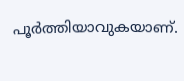പൂർത്തിയാവുകയാണ്.